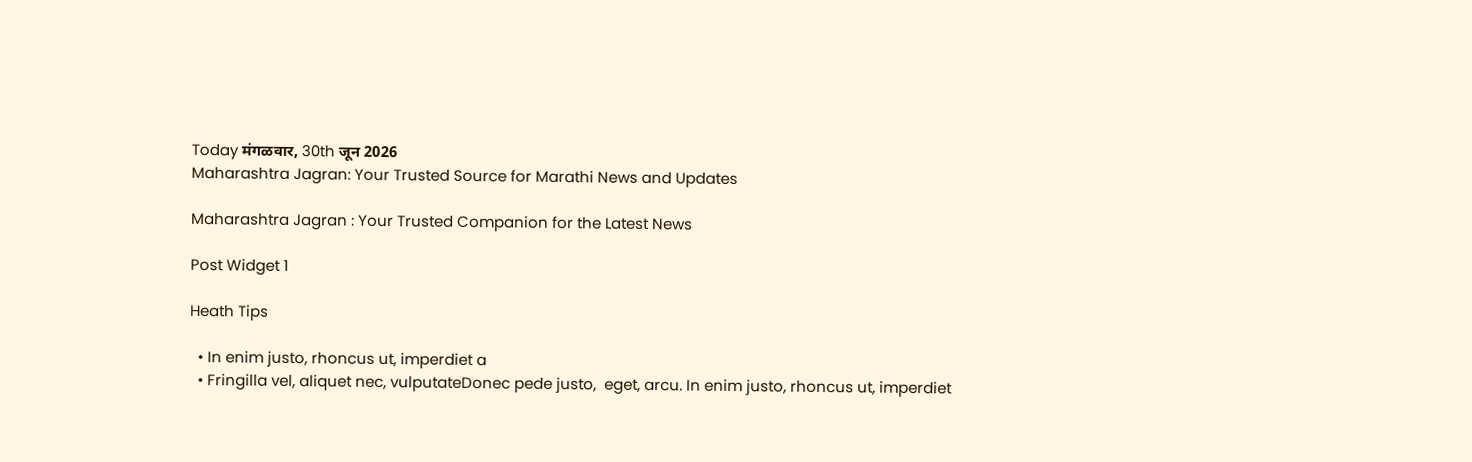Today मंगळवार, 30th जून 2026
Maharashtra Jagran: Your Trusted Source for Marathi News and Updates

Maharashtra Jagran : Your Trusted Companion for the Latest News

Post Widget 1

Heath Tips

  • In enim justo, rhoncus ut, imperdiet a
  • Fringilla vel, aliquet nec, vulputateDonec pede justo,  eget, arcu. In enim justo, rhoncus ut, imperdiet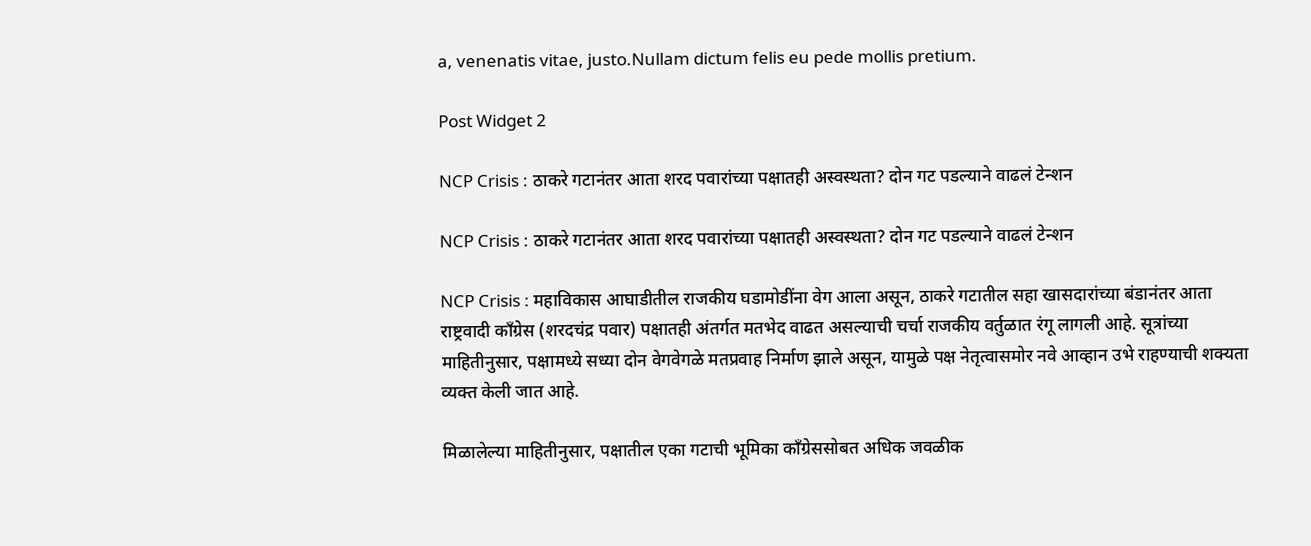a, venenatis vitae, justo.Nullam dictum felis eu pede mollis pretium.

Post Widget 2

NCP Crisis : ठाकरे गटानंतर आता शरद पवारांच्या पक्षातही अस्वस्थता? दोन गट पडल्याने वाढलं टेन्शन

NCP Crisis : ठाकरे गटानंतर आता शरद पवारांच्या पक्षातही अस्वस्थता? दोन गट पडल्याने वाढलं टेन्शन

NCP Crisis : महाविकास आघाडीतील राजकीय घडामोडींना वेग आला असून, ठाकरे गटातील सहा खासदारांच्या बंडानंतर आता राष्ट्रवादी काँग्रेस (शरदचंद्र पवार) पक्षातही अंतर्गत मतभेद वाढत असल्याची चर्चा राजकीय वर्तुळात रंगू लागली आहे. सूत्रांच्या माहितीनुसार, पक्षामध्ये सध्या दोन वेगवेगळे मतप्रवाह निर्माण झाले असून, यामुळे पक्ष नेतृत्वासमोर नवे आव्हान उभे राहण्याची शक्यता व्यक्त केली जात आहे.

मिळालेल्या माहितीनुसार, पक्षातील एका गटाची भूमिका काँग्रेससोबत अधिक जवळीक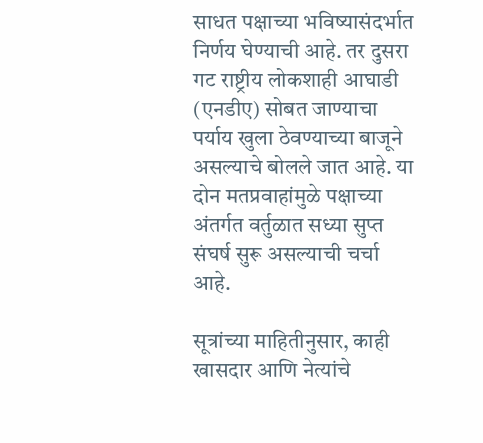साधत पक्षाच्या भविष्यासंदर्भात निर्णय घेण्याची आहे. तर दुसरा गट राष्ट्रीय लोकशाही आघाडी (एनडीए) सोबत जाण्याचा पर्याय खुला ठेवण्याच्या बाजूने असल्याचे बोलले जात आहे. या दोन मतप्रवाहांमुळे पक्षाच्या अंतर्गत वर्तुळात सध्या सुप्त संघर्ष सुरू असल्याची चर्चा आहे.

सूत्रांच्या माहितीनुसार, काही खासदार आणि नेत्यांचे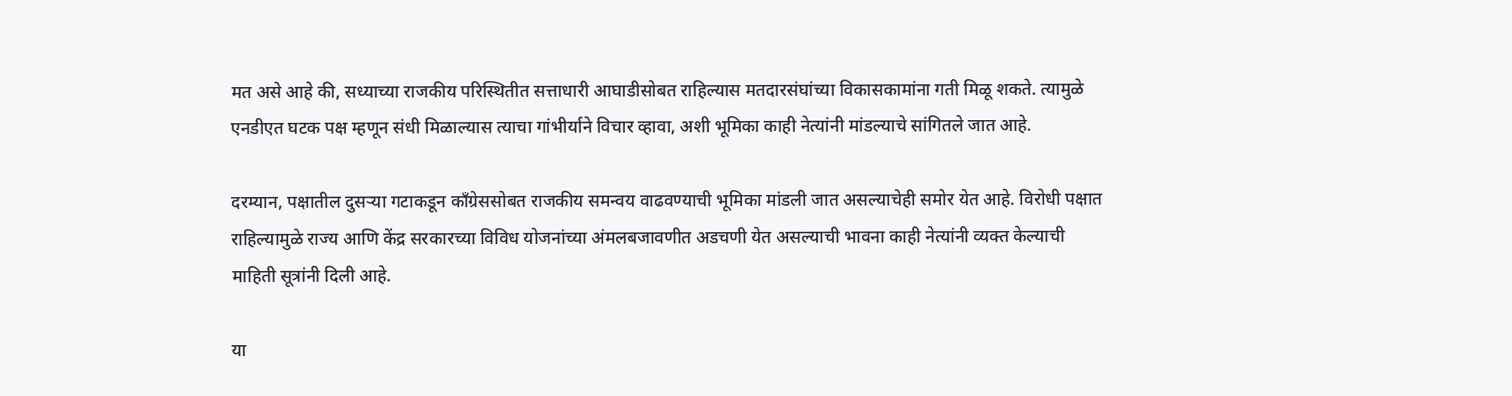मत असे आहे की, सध्याच्या राजकीय परिस्थितीत सत्ताधारी आघाडीसोबत राहिल्यास मतदारसंघांच्या विकासकामांना गती मिळू शकते. त्यामुळे एनडीएत घटक पक्ष म्हणून संधी मिळाल्यास त्याचा गांभीर्याने विचार व्हावा, अशी भूमिका काही नेत्यांनी मांडल्याचे सांगितले जात आहे.

दरम्यान, पक्षातील दुसऱ्या गटाकडून काँग्रेससोबत राजकीय समन्वय वाढवण्याची भूमिका मांडली जात असल्याचेही समोर येत आहे. विरोधी पक्षात राहिल्यामुळे राज्य आणि केंद्र सरकारच्या विविध योजनांच्या अंमलबजावणीत अडचणी येत असल्याची भावना काही नेत्यांनी व्यक्त केल्याची माहिती सूत्रांनी दिली आहे.

या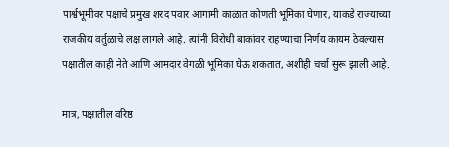पार्श्वभूमीवर पक्षाचे प्रमुख शरद पवार आगामी काळात कोणती भूमिका घेणार, याकडे राज्याच्या राजकीय वर्तुळाचे लक्ष लागले आहे. त्यांनी विरोधी बाकांवर राहण्याचा निर्णय कायम ठेवल्यास पक्षातील काही नेते आणि आमदार वेगळी भूमिका घेऊ शकतात, अशीही चर्चा सुरू झाली आहे.

मात्र, पक्षातील वरिष्ठ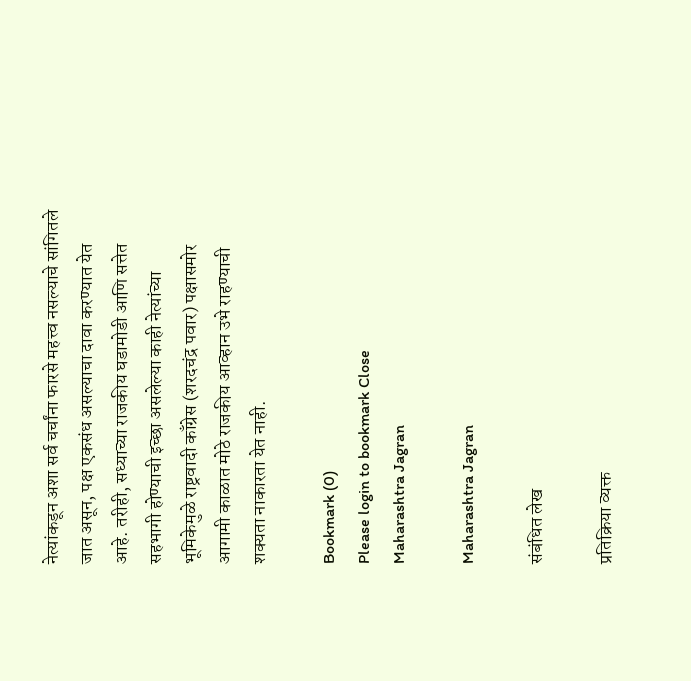नेत्यांकडून अशा सर्व चर्चांना फारसे महत्त्व नसल्याचे सांगितले जात असून, पक्ष एकसंध असल्याचा दावा करण्यात येत आहे. तरीही, सध्याच्या राजकीय घडामोडी आणि सत्तेत सहभागी होण्याची इच्छा असलेल्या काही नेत्यांच्या भूमिकेमुळे राष्ट्रवादी काँग्रेस (शरदचंद्र पवार) पक्षासमोर आगामी काळात मोठे राजकीय आव्हान उभे राहण्याची शक्यता नाकारता येत नाही.

Bookmark (0)
Please login to bookmark Close
Maharashtra Jagran

Maharashtra Jagran

संबंधित लेख

प्रतिक्रिया व्यक्त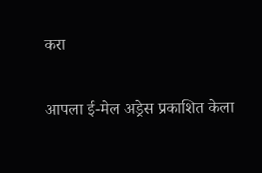करा

आपला ई-मेल अड्रेस प्रकाशित केला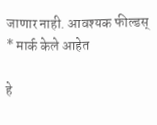जाणार नाही. आवश्यक फील्डस् * मार्क केले आहेत

हे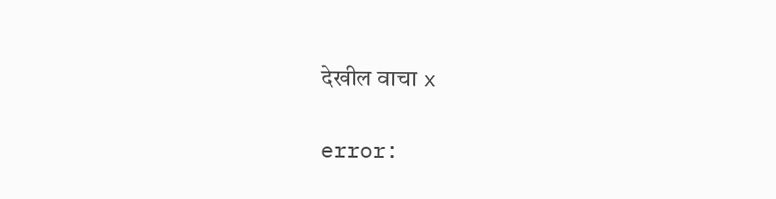देखील वाचा x

error: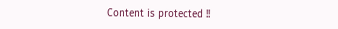Content is protected !!